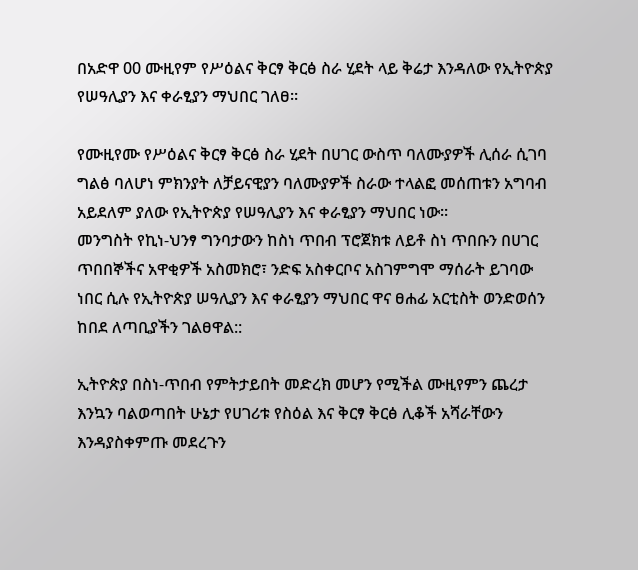በአድዋ 00 ሙዚየም የሥዕልና ቅርፃ ቅርፅ ስራ ሂደት ላይ ቅሬታ እንዳለው የኢትዮጵያ የሠዓሊያን እና ቀራፂያን ማህበር ገለፀ።

የሙዚየሙ የሥዕልና ቅርፃ ቅርፅ ስራ ሂደት በሀገር ውስጥ ባለሙያዎች ሊሰራ ሲገባ ግልፅ ባለሆነ ምክንያት ለቻይናዊያን ባለሙያዎች ስራው ተላልፎ መሰጠቱን አግባብ አይደለም ያለው የኢትዮጵያ የሠዓሊያን እና ቀራፂያን ማህበር ነው፡፡
መንግስት የኪነ-ህንፃ ግንባታውን ከስነ ጥበብ ፕሮጀክቱ ለይቶ ስነ ጥበቡን በሀገር ጥበበኞችና አዋቂዎች አስመክሮ፣ ንድፍ አስቀርቦና አስገምግሞ ማሰራት ይገባው ነበር ሲሉ የኢትዮጵያ ሠዓሊያን እና ቀራፂያን ማህበር ዋና ፀሐፊ አርቲስት ወንድወሰን ከበደ ለጣቢያችን ገልፀዋል::

ኢትዮጵያ በስነ-ጥበብ የምትታይበት መድረክ መሆን የሚችል ሙዚየምን ጨረታ እንኳን ባልወጣበት ሁኔታ የሀገሪቱ የስዕል እና ቅርፃ ቅርፅ ሊቆች አሻራቸውን እንዳያስቀምጡ መደረጉን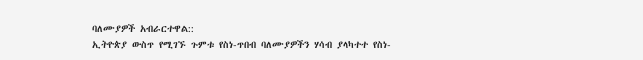ባለሙያዎች አብራርተዋል::
ኢትዮጵያ ውስጥ የሚገኙ ጉምቱ የስነ-ጥበብ ባለሙያዎችን ሃሳብ ያላካተተ የስነ-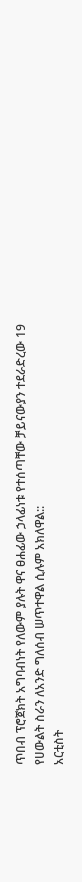ጥበብ ፕሮጀክት አግባብነት የለውም ያሉት ዋና ፀሐፊው ኃላፊነቱ የተሰጣቸው ቻይናውያን ተደራድረው 19 የሀውልት ስራን ለአንድ ግለሰብ ሠጥተዋል ሲሉም አክለዋል::
አርቲስት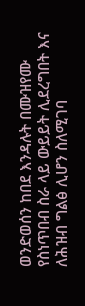ወንድወሰን ከበደ እንዳሉት በሙዝየሙ የስነጥበብ ስራ ላይ ውይይት ሊደረግበት እና ለሕዝብ ግልፅ ሊሆን ስለሚገባ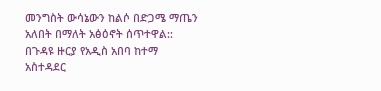መንግስት ውሳኔውን ከልሶ በድጋሜ ማጤን አለበት በማለት አፅዕኖት ሰጥተዋል::
በጉዳዩ ዙርያ የአዲስ አበባ ከተማ አስተዳደር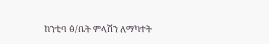ከንቲባ ፅ/ቤት ምላሽን ለማካተት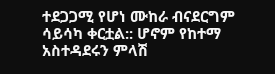ተደጋጋሚ የሆነ ሙከራ ብናደርግም ሳይሳካ ቀርቷል:: ሆኖም የከተማ አስተዳደሩን ምላሽ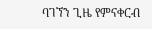ባገኘን ጊዜ የምናቀርብ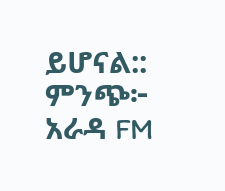ይሆናል::
ምንጭ፦ አራዳ FM